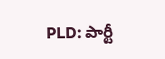PLD: పార్టీ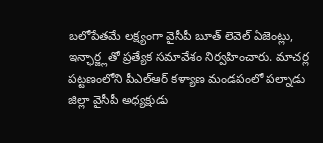బలోపేతమే లక్ష్యంగా వైసీపీ బూత్ లెవెల్ ఏజెంట్లు, ఇన్ఛార్జ్లతో ప్రత్యేక సమావేశం నిర్వహించారు. మాచర్ల పట్టణంలోని పీఎల్ఆర్ కళ్యాణ మండపంలో పల్నాడు జిల్లా వైసీపీ అధ్యక్షుడు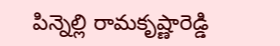పిన్నెల్లి రామకృష్ణారెడ్డి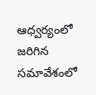ఆధ్వర్యంలో జరిగిన సమావేశంలో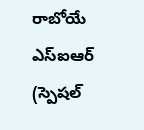రాబోయే ఎస్ఐఆర్ (స్పెషల్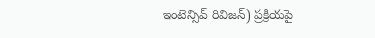ఇంటెన్సివ్ రివిజన్) ప్రక్రియపై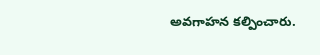అవగాహన కల్పించారు.